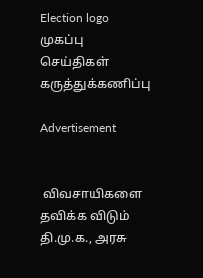Election logo
முகப்பு செய்திகள் கருத்துக்கணிப்பு

Advertisement


 விவசாயிகளை தவிக்க விடும் தி.மு.க., அரசு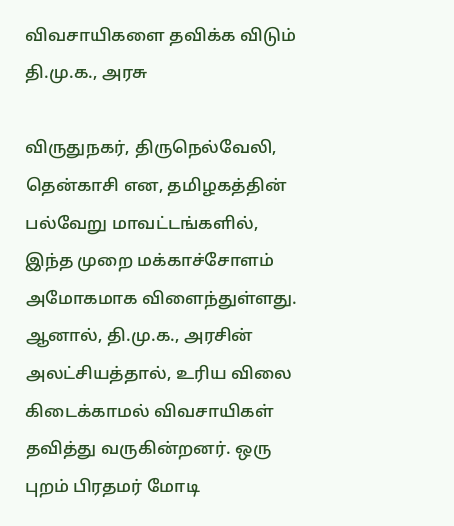விவசாயிகளை தவிக்க விடும் தி.மு.க., அரசு

விருதுநகர், திருநெல்வேலி, தென்காசி என, தமிழகத்தின் பல்வேறு மாவட்டங்களில், இந்த முறை மக்காச்சோளம் அமோகமாக விளைந்துள்ளது. ஆனால், தி.மு.க., அரசின் அலட்சியத்தால், உரிய விலை கிடைக்காமல் விவசாயிகள் தவித்து வருகின்றனர். ஒரு புறம் பிரதமர் மோடி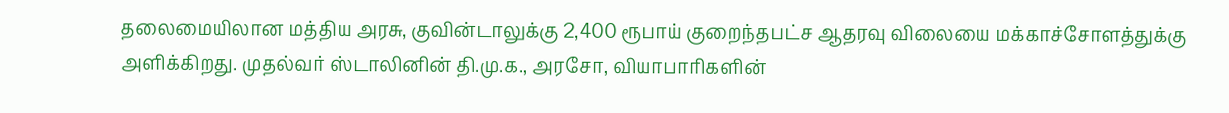தலைமையிலான மத்திய அரசு, குவின்டாலுக்கு 2,400 ரூபாய் குறைந்தபட்ச ஆதரவு விலையை மக்காச்சோளத்துக்கு அளிக்கிறது. முதல்வர் ஸ்டாலினின் தி.மு.க., அரசோ, வியாபாரிகளின்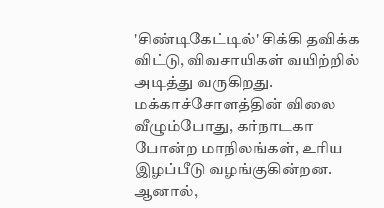'சிண்டிகேட்டில்' சிக்கி தவிக்க விட்டு, விவசாயிகள் வயிற்றில் அடித்து வருகிறது. மக்காச்சோளத்தின் விலை வீழும்போது, கர்நாடகா போன்ற மாநிலங்கள், உரிய இழப்பீடு வழங்குகின்றன. ஆனால்,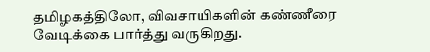தமிழகத்திலோ, விவசாயிகளின் கண்ணீரை வேடிக்கை பார்த்து வருகிறது.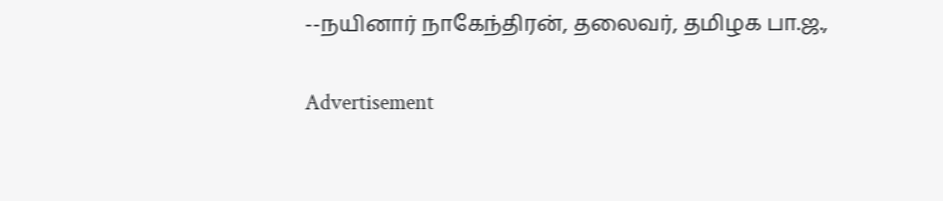--நயினார் நாகேந்திரன், தலைவர், தமிழக பா.ஜ.,

Advertisement